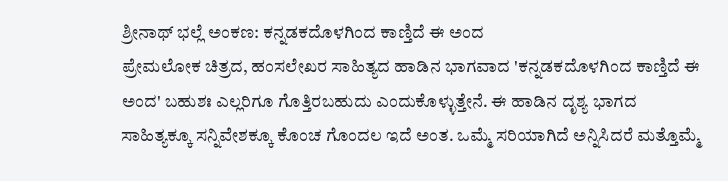ಶ್ರೀನಾಥ್ ಭಲ್ಲೆ ಅಂಕಣ: ಕನ್ನಡಕದೊಳಗಿಂದ ಕಾಣ್ತಿದೆ ಈ ಅಂದ
ಪ್ರೇಮಲೋಕ ಚಿತ್ರದ, ಹಂಸಲೇಖರ ಸಾಹಿತ್ಯದ ಹಾಡಿನ ಭಾಗವಾದ 'ಕನ್ನಡಕದೊಳಗಿಂದ ಕಾಣ್ತಿದೆ ಈ ಅಂದ' ಬಹುಶಃ ಎಲ್ಲರಿಗೂ ಗೊತ್ತಿರಬಹುದು ಎಂದುಕೊಳ್ಳುತ್ತೇನೆ. ಈ ಹಾಡಿನ ದೃಶ್ಯ ಭಾಗದ ಸಾಹಿತ್ಯಕ್ಕೂ ಸನ್ನಿವೇಶಕ್ಕೂ ಕೊಂಚ ಗೊಂದಲ ಇದೆ ಅಂತ. ಒಮ್ಮೆ ಸರಿಯಾಗಿದೆ ಅನ್ನಿಸಿದರೆ ಮತ್ತೊಮ್ಮೆ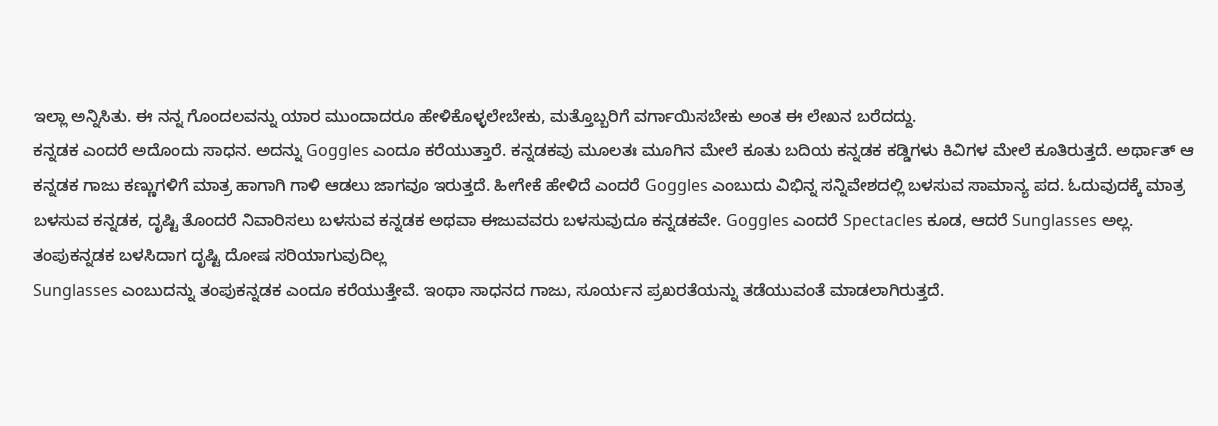ಇಲ್ಲಾ ಅನ್ನಿಸಿತು. ಈ ನನ್ನ ಗೊಂದಲವನ್ನು ಯಾರ ಮುಂದಾದರೂ ಹೇಳಿಕೊಳ್ಳಲೇಬೇಕು, ಮತ್ತೊಬ್ಬರಿಗೆ ವರ್ಗಾಯಿಸಬೇಕು ಅಂತ ಈ ಲೇಖನ ಬರೆದದ್ದು.
ಕನ್ನಡಕ ಎಂದರೆ ಅದೊಂದು ಸಾಧನ. ಅದನ್ನು Goggles ಎಂದೂ ಕರೆಯುತ್ತಾರೆ. ಕನ್ನಡಕವು ಮೂಲತಃ ಮೂಗಿನ ಮೇಲೆ ಕೂತು ಬದಿಯ ಕನ್ನಡಕ ಕಡ್ಡಿಗಳು ಕಿವಿಗಳ ಮೇಲೆ ಕೂತಿರುತ್ತದೆ. ಅರ್ಥಾತ್ ಆ ಕನ್ನಡಕ ಗಾಜು ಕಣ್ಣುಗಳಿಗೆ ಮಾತ್ರ ಹಾಗಾಗಿ ಗಾಳಿ ಆಡಲು ಜಾಗವೂ ಇರುತ್ತದೆ. ಹೀಗೇಕೆ ಹೇಳಿದೆ ಎಂದರೆ Goggles ಎಂಬುದು ವಿಭಿನ್ನ ಸನ್ನಿವೇಶದಲ್ಲಿ ಬಳಸುವ ಸಾಮಾನ್ಯ ಪದ. ಓದುವುದಕ್ಕೆ ಮಾತ್ರ ಬಳಸುವ ಕನ್ನಡಕ, ದೃಷ್ಟಿ ತೊಂದರೆ ನಿವಾರಿಸಲು ಬಳಸುವ ಕನ್ನಡಕ ಅಥವಾ ಈಜುವವರು ಬಳಸುವುದೂ ಕನ್ನಡಕವೇ. Goggles ಎಂದರೆ Spectacles ಕೂಡ, ಆದರೆ Sunglasses ಅಲ್ಲ.
ತಂಪುಕನ್ನಡಕ ಬಳಸಿದಾಗ ದೃಷ್ಟಿ ದೋಷ ಸರಿಯಾಗುವುದಿಲ್ಲ
Sunglasses ಎಂಬುದನ್ನು ತಂಪುಕನ್ನಡಕ ಎಂದೂ ಕರೆಯುತ್ತೇವೆ. ಇಂಥಾ ಸಾಧನದ ಗಾಜು, ಸೂರ್ಯನ ಪ್ರಖರತೆಯನ್ನು ತಡೆಯುವಂತೆ ಮಾಡಲಾಗಿರುತ್ತದೆ.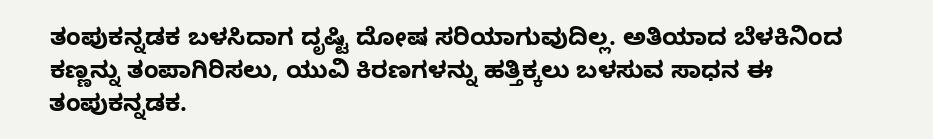ತಂಪುಕನ್ನಡಕ ಬಳಸಿದಾಗ ದೃಷ್ಟಿ ದೋಷ ಸರಿಯಾಗುವುದಿಲ್ಲ. ಅತಿಯಾದ ಬೆಳಕಿನಿಂದ ಕಣ್ಣನ್ನು ತಂಪಾಗಿರಿಸಲು, ಯುವಿ ಕಿರಣಗಳನ್ನು ಹತ್ತಿಕ್ಕಲು ಬಳಸುವ ಸಾಧನ ಈ ತಂಪುಕನ್ನಡಕ.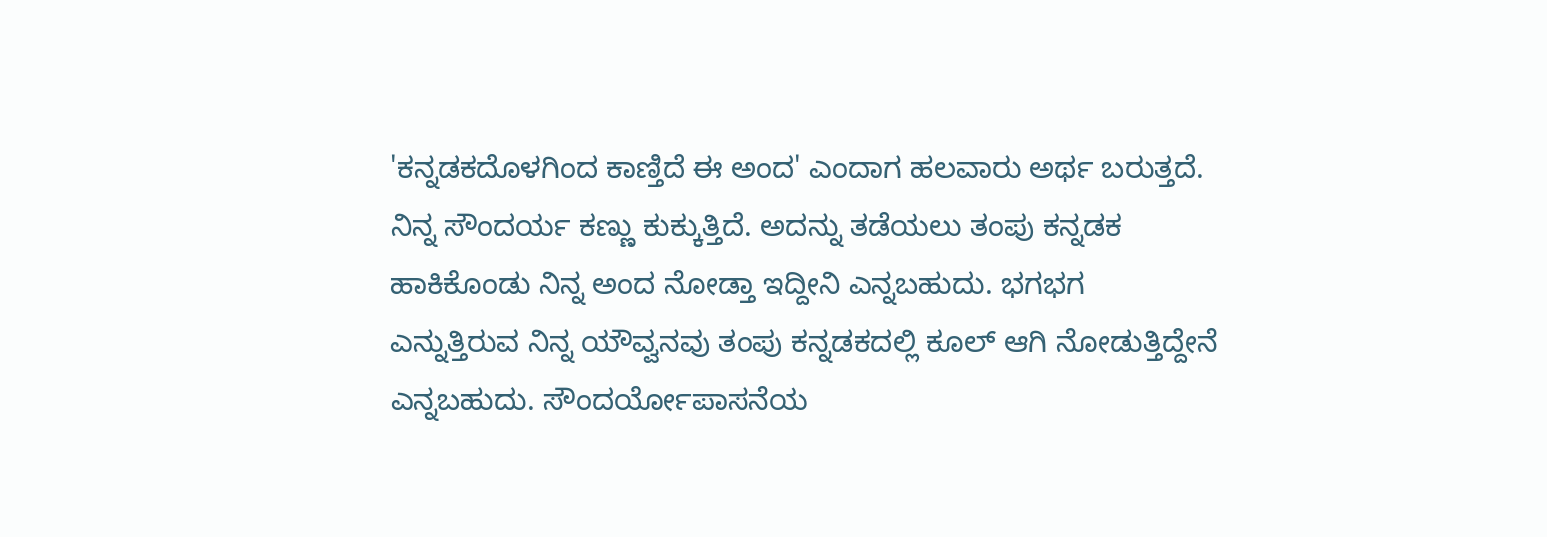'ಕನ್ನಡಕದೊಳಗಿಂದ ಕಾಣ್ತಿದೆ ಈ ಅಂದ' ಎಂದಾಗ ಹಲವಾರು ಅರ್ಥ ಬರುತ್ತದೆ. ನಿನ್ನ ಸೌಂದರ್ಯ ಕಣ್ಣು ಕುಕ್ಕುತ್ತಿದೆ. ಅದನ್ನು ತಡೆಯಲು ತಂಪು ಕನ್ನಡಕ ಹಾಕಿಕೊಂಡು ನಿನ್ನ ಅಂದ ನೋಡ್ತಾ ಇದ್ದೀನಿ ಎನ್ನಬಹುದು. ಭಗಭಗ ಎನ್ನುತ್ತಿರುವ ನಿನ್ನ ಯೌವ್ವನವು ತಂಪು ಕನ್ನಡಕದಲ್ಲಿ ಕೂಲ್ ಆಗಿ ನೋಡುತ್ತಿದ್ದೇನೆ ಎನ್ನಬಹುದು. ಸೌಂದರ್ಯೋಪಾಸನೆಯ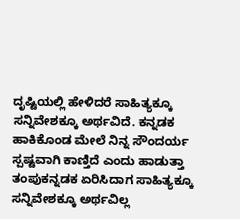ದೃಷ್ಟಿಯಲ್ಲಿ ಹೇಳಿದರೆ ಸಾಹಿತ್ಯಕ್ಕೂ ಸನ್ನಿವೇಶಕ್ಕೂ ಅರ್ಥವಿದೆ. ಕನ್ನಡಕ ಹಾಕಿಕೊಂಡ ಮೇಲೆ ನಿನ್ನ ಸೌಂದರ್ಯ ಸ್ಪಷ್ಟವಾಗಿ ಕಾಣ್ತಿದೆ ಎಂದು ಹಾಡುತ್ತಾ ತಂಪುಕನ್ನಡಕ ಏರಿಸಿದಾಗ ಸಾಹಿತ್ಯಕ್ಕೂ ಸನ್ನಿವೇಶಕ್ಕೂ ಅರ್ಥವಿಲ್ಲ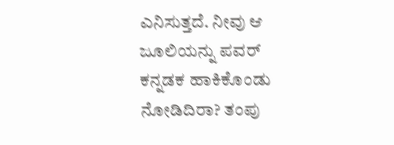ಎನಿಸುತ್ತದೆ. ನೀವು ಆ ಜೂಲಿಯನ್ನು ಪವರ್ ಕನ್ನಡಕ ಹಾಕಿಕೊಂಡು ನೋಡಿದಿರಾ? ತಂಪು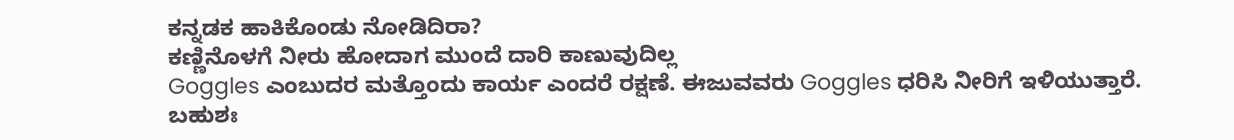ಕನ್ನಡಕ ಹಾಕಿಕೊಂಡು ನೋಡಿದಿರಾ?
ಕಣ್ಣಿನೊಳಗೆ ನೀರು ಹೋದಾಗ ಮುಂದೆ ದಾರಿ ಕಾಣುವುದಿಲ್ಲ
Goggles ಎಂಬುದರ ಮತ್ತೊಂದು ಕಾರ್ಯ ಎಂದರೆ ರಕ್ಷಣೆ. ಈಜುವವರು Goggles ಧರಿಸಿ ನೀರಿಗೆ ಇಳಿಯುತ್ತಾರೆ. ಬಹುಶಃ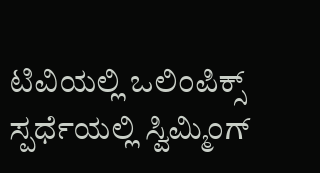ಟಿವಿಯಲ್ಲಿ ಒಲಿಂಪಿಕ್ಸ್ ಸ್ಪರ್ಧೆಯಲ್ಲಿ ಸ್ವಿಮ್ಮಿಂಗ್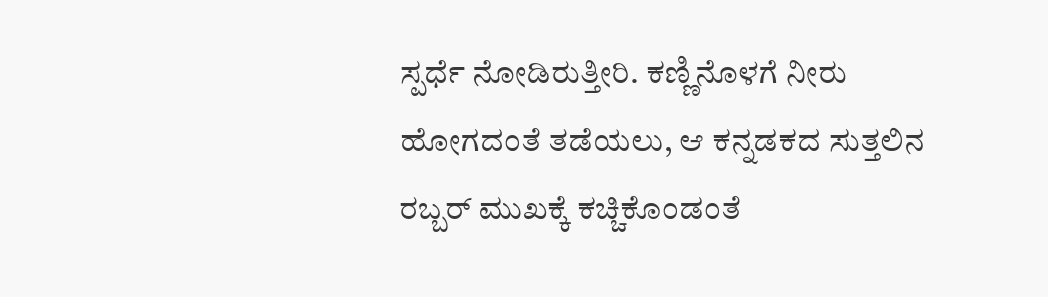ಸ್ಪರ್ಧೆ ನೋಡಿರುತ್ತೀರಿ. ಕಣ್ಣಿನೊಳಗೆ ನೀರು ಹೋಗದಂತೆ ತಡೆಯಲು, ಆ ಕನ್ನಡಕದ ಸುತ್ತಲಿನ ರಬ್ಬರ್ ಮುಖಕ್ಕೆ ಕಚ್ಚಿಕೊಂಡಂತೆ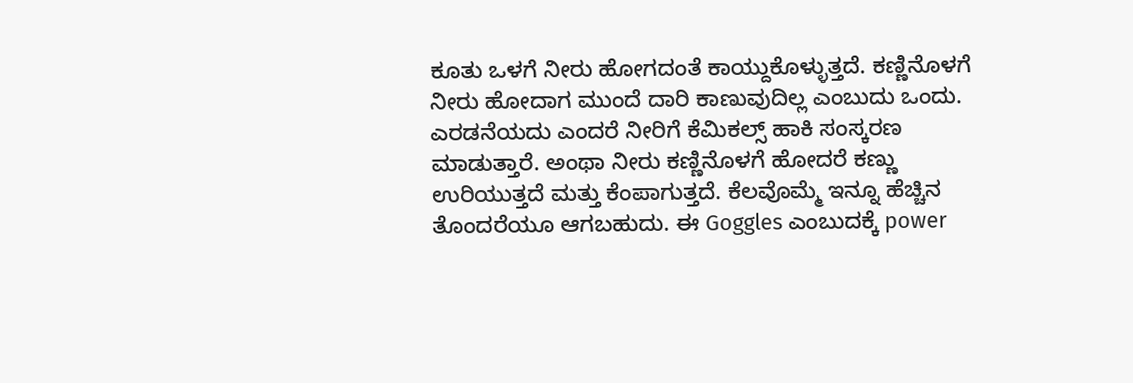ಕೂತು ಒಳಗೆ ನೀರು ಹೋಗದಂತೆ ಕಾಯ್ದುಕೊಳ್ಳುತ್ತದೆ. ಕಣ್ಣಿನೊಳಗೆ ನೀರು ಹೋದಾಗ ಮುಂದೆ ದಾರಿ ಕಾಣುವುದಿಲ್ಲ ಎಂಬುದು ಒಂದು. ಎರಡನೆಯದು ಎಂದರೆ ನೀರಿಗೆ ಕೆಮಿಕಲ್ಸ್ ಹಾಕಿ ಸಂಸ್ಕರಣ ಮಾಡುತ್ತಾರೆ. ಅಂಥಾ ನೀರು ಕಣ್ಣಿನೊಳಗೆ ಹೋದರೆ ಕಣ್ಣು ಉರಿಯುತ್ತದೆ ಮತ್ತು ಕೆಂಪಾಗುತ್ತದೆ. ಕೆಲವೊಮ್ಮೆ ಇನ್ನೂ ಹೆಚ್ಚಿನ ತೊಂದರೆಯೂ ಆಗಬಹುದು. ಈ Goggles ಎಂಬುದಕ್ಕೆ power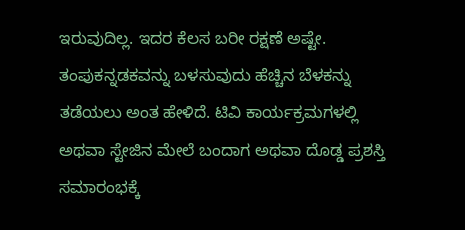ಇರುವುದಿಲ್ಲ. ಇದರ ಕೆಲಸ ಬರೀ ರಕ್ಷಣೆ ಅಷ್ಟೇ.
ತಂಪುಕನ್ನಡಕವನ್ನು ಬಳಸುವುದು ಹೆಚ್ಚಿನ ಬೆಳಕನ್ನು ತಡೆಯಲು ಅಂತ ಹೇಳಿದೆ. ಟಿವಿ ಕಾರ್ಯಕ್ರಮಗಳಲ್ಲಿ ಅಥವಾ ಸ್ಟೇಜಿನ ಮೇಲೆ ಬಂದಾಗ ಅಥವಾ ದೊಡ್ಡ ಪ್ರಶಸ್ತಿ ಸಮಾರಂಭಕ್ಕೆ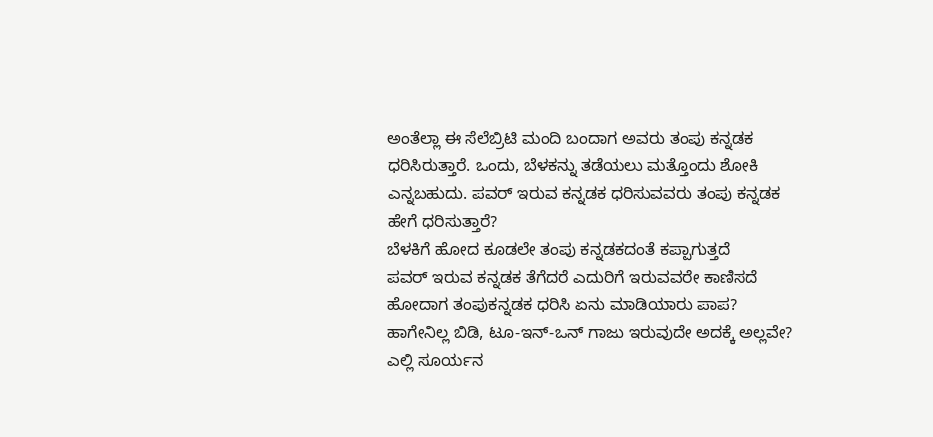ಅಂತೆಲ್ಲಾ ಈ ಸೆಲೆಬ್ರಿಟಿ ಮಂದಿ ಬಂದಾಗ ಅವರು ತಂಪು ಕನ್ನಡಕ ಧರಿಸಿರುತ್ತಾರೆ. ಒಂದು, ಬೆಳಕನ್ನು ತಡೆಯಲು ಮತ್ತೊಂದು ಶೋಕಿ ಎನ್ನಬಹುದು. ಪವರ್ ಇರುವ ಕನ್ನಡಕ ಧರಿಸುವವರು ತಂಪು ಕನ್ನಡಕ ಹೇಗೆ ಧರಿಸುತ್ತಾರೆ?
ಬೆಳಕಿಗೆ ಹೋದ ಕೂಡಲೇ ತಂಪು ಕನ್ನಡಕದಂತೆ ಕಪ್ಪಾಗುತ್ತದೆ
ಪವರ್ ಇರುವ ಕನ್ನಡಕ ತೆಗೆದರೆ ಎದುರಿಗೆ ಇರುವವರೇ ಕಾಣಿಸದೆ ಹೋದಾಗ ತಂಪುಕನ್ನಡಕ ಧರಿಸಿ ಏನು ಮಾಡಿಯಾರು ಪಾಪ? ಹಾಗೇನಿಲ್ಲ ಬಿಡಿ, ಟೂ-ಇನ್-ಒನ್ ಗಾಜು ಇರುವುದೇ ಅದಕ್ಕೆ ಅಲ್ಲವೇ? ಎಲ್ಲಿ ಸೂರ್ಯನ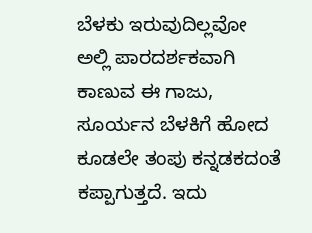ಬೆಳಕು ಇರುವುದಿಲ್ಲವೋ ಅಲ್ಲಿ ಪಾರದರ್ಶಕವಾಗಿ ಕಾಣುವ ಈ ಗಾಜು, ಸೂರ್ಯನ ಬೆಳಕಿಗೆ ಹೋದ ಕೂಡಲೇ ತಂಪು ಕನ್ನಡಕದಂತೆ ಕಪ್ಪಾಗುತ್ತದೆ. ಇದು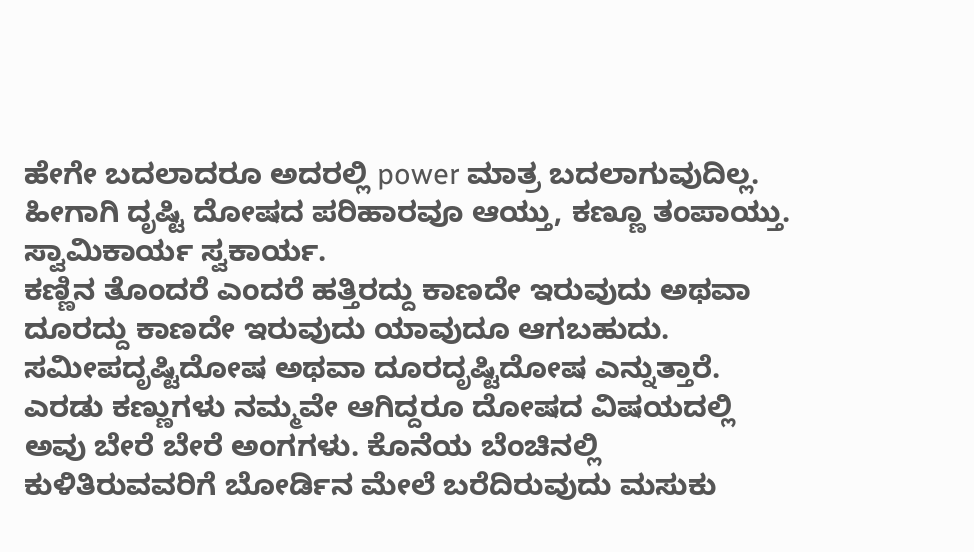ಹೇಗೇ ಬದಲಾದರೂ ಅದರಲ್ಲಿ power ಮಾತ್ರ ಬದಲಾಗುವುದಿಲ್ಲ. ಹೀಗಾಗಿ ದೃಷ್ಟಿ ದೋಷದ ಪರಿಹಾರವೂ ಆಯ್ತು, ಕಣ್ಣೂ ತಂಪಾಯ್ತು. ಸ್ವಾಮಿಕಾರ್ಯ ಸ್ವಕಾರ್ಯ.
ಕಣ್ಣಿನ ತೊಂದರೆ ಎಂದರೆ ಹತ್ತಿರದ್ದು ಕಾಣದೇ ಇರುವುದು ಅಥವಾ ದೂರದ್ದು ಕಾಣದೇ ಇರುವುದು ಯಾವುದೂ ಆಗಬಹುದು. ಸಮೀಪದೃಷ್ಟಿದೋಷ ಅಥವಾ ದೂರದೃಷ್ಟಿದೋಷ ಎನ್ನುತ್ತಾರೆ. ಎರಡು ಕಣ್ಣುಗಳು ನಮ್ಮವೇ ಆಗಿದ್ದರೂ ದೋಷದ ವಿಷಯದಲ್ಲಿ ಅವು ಬೇರೆ ಬೇರೆ ಅಂಗಗಳು. ಕೊನೆಯ ಬೆಂಚಿನಲ್ಲಿ ಕುಳಿತಿರುವವರಿಗೆ ಬೋರ್ಡಿನ ಮೇಲೆ ಬರೆದಿರುವುದು ಮಸುಕು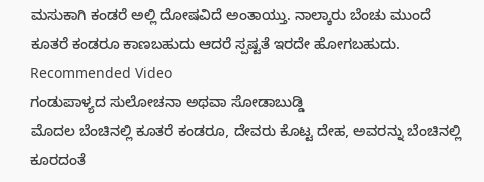ಮಸುಕಾಗಿ ಕಂಡರೆ ಅಲ್ಲಿ ದೋಷವಿದೆ ಅಂತಾಯ್ತು. ನಾಲ್ಕಾರು ಬೆಂಚು ಮುಂದೆ ಕೂತರೆ ಕಂಡರೂ ಕಾಣಬಹುದು ಆದರೆ ಸ್ಪಷ್ಟತೆ ಇರದೇ ಹೋಗಬಹುದು.
Recommended Video
ಗಂಡುಪಾಳ್ಯದ ಸುಲೋಚನಾ ಅಥವಾ ಸೋಡಾಬುಡ್ಡಿ
ಮೊದಲ ಬೆಂಚಿನಲ್ಲಿ ಕೂತರೆ ಕಂಡರೂ, ದೇವರು ಕೊಟ್ಟ ದೇಹ, ಅವರನ್ನು ಬೆಂಚಿನಲ್ಲಿ ಕೂರದಂತೆ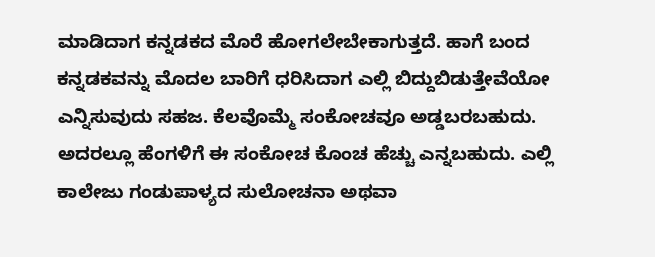ಮಾಡಿದಾಗ ಕನ್ನಡಕದ ಮೊರೆ ಹೋಗಲೇಬೇಕಾಗುತ್ತದೆ. ಹಾಗೆ ಬಂದ ಕನ್ನಡಕವನ್ನು ಮೊದಲ ಬಾರಿಗೆ ಧರಿಸಿದಾಗ ಎಲ್ಲಿ ಬಿದ್ದುಬಿಡುತ್ತೇವೆಯೋ ಎನ್ನಿಸುವುದು ಸಹಜ. ಕೆಲವೊಮ್ಮೆ ಸಂಕೋಚವೂ ಅಡ್ಡಬರಬಹುದು. ಅದರಲ್ಲೂ ಹೆಂಗಳಿಗೆ ಈ ಸಂಕೋಚ ಕೊಂಚ ಹೆಚ್ಚು ಎನ್ನಬಹುದು. ಎಲ್ಲಿ ಕಾಲೇಜು ಗಂಡುಪಾಳ್ಯದ ಸುಲೋಚನಾ ಅಥವಾ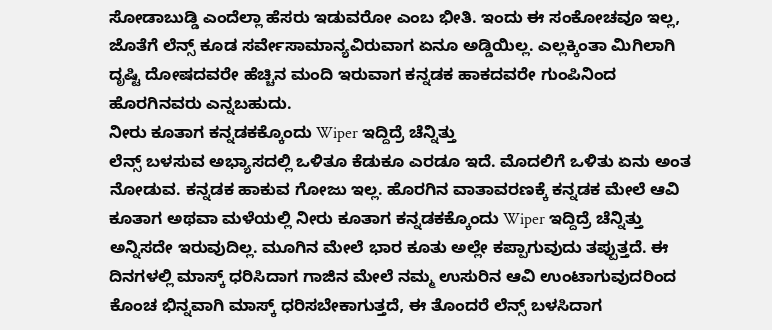ಸೋಡಾಬುಡ್ಡಿ ಎಂದೆಲ್ಲಾ ಹೆಸರು ಇಡುವರೋ ಎಂಬ ಭೀತಿ. ಇಂದು ಈ ಸಂಕೋಚವೂ ಇಲ್ಲ, ಜೊತೆಗೆ ಲೆನ್ಸ್ ಕೂಡ ಸರ್ವೇಸಾಮಾನ್ಯವಿರುವಾಗ ಏನೂ ಅಡ್ಡಿಯಿಲ್ಲ. ಎಲ್ಲಕ್ಕಿಂತಾ ಮಿಗಿಲಾಗಿ ದೃಷ್ಟಿ ದೋಷದವರೇ ಹೆಚ್ಚಿನ ಮಂದಿ ಇರುವಾಗ ಕನ್ನಡಕ ಹಾಕದವರೇ ಗುಂಪಿನಿಂದ ಹೊರಗಿನವರು ಎನ್ನಬಹುದು.
ನೀರು ಕೂತಾಗ ಕನ್ನಡಕಕ್ಕೊಂದು Wiper ಇದ್ದಿದ್ರೆ ಚೆನ್ನಿತ್ತು
ಲೆನ್ಸ್ ಬಳಸುವ ಅಭ್ಯಾಸದಲ್ಲಿ ಒಳಿತೂ ಕೆಡುಕೂ ಎರಡೂ ಇದೆ. ಮೊದಲಿಗೆ ಒಳಿತು ಏನು ಅಂತ ನೋಡುವ. ಕನ್ನಡಕ ಹಾಕುವ ಗೋಜು ಇಲ್ಲ. ಹೊರಗಿನ ವಾತಾವರಣಕ್ಕೆ ಕನ್ನಡಕ ಮೇಲೆ ಆವಿ ಕೂತಾಗ ಅಥವಾ ಮಳೆಯಲ್ಲಿ ನೀರು ಕೂತಾಗ ಕನ್ನಡಕಕ್ಕೊಂದು Wiper ಇದ್ದಿದ್ರೆ ಚೆನ್ನಿತ್ತು ಅನ್ನಿಸದೇ ಇರುವುದಿಲ್ಲ. ಮೂಗಿನ ಮೇಲೆ ಭಾರ ಕೂತು ಅಲ್ಲೇ ಕಪ್ಪಾಗುವುದು ತಪ್ಪುತ್ತದೆ. ಈ ದಿನಗಳಲ್ಲಿ ಮಾಸ್ಕ್ ಧರಿಸಿದಾಗ ಗಾಜಿನ ಮೇಲೆ ನಮ್ಮ ಉಸುರಿನ ಆವಿ ಉಂಟಾಗುವುದರಿಂದ ಕೊಂಚ ಭಿನ್ನವಾಗಿ ಮಾಸ್ಕ್ ಧರಿಸಬೇಕಾಗುತ್ತದೆ, ಈ ತೊಂದರೆ ಲೆನ್ಸ್ ಬಳಸಿದಾಗ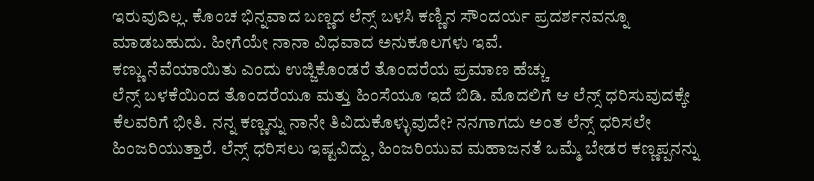ಇರುವುದಿಲ್ಲ. ಕೊಂಚ ಭಿನ್ನವಾದ ಬಣ್ಣದ ಲೆನ್ಸ್ ಬಳಸಿ ಕಣ್ಣಿನ ಸೌಂದರ್ಯ ಪ್ರದರ್ಶನವನ್ನೂ ಮಾಡಬಹುದು. ಹೀಗೆಯೇ ನಾನಾ ವಿಧವಾದ ಅನುಕೂಲಗಳು ಇವೆ.
ಕಣ್ಣು ನೆವೆಯಾಯಿತು ಎಂದು ಉಜ್ಜಿಕೊಂಡರೆ ತೊಂದರೆಯ ಪ್ರಮಾಣ ಹೆಚ್ಚು
ಲೆನ್ಸ್ ಬಳಕೆಯಿಂದ ತೊಂದರೆಯೂ ಮತ್ತು ಹಿಂಸೆಯೂ ಇದೆ ಬಿಡಿ. ಮೊದಲಿಗೆ ಆ ಲೆನ್ಸ್ ಧರಿಸುವುದಕ್ಕೇ ಕೆಲವರಿಗೆ ಭೀತಿ. ನನ್ನ ಕಣ್ಣನ್ನು ನಾನೇ ತಿವಿದುಕೊಳ್ಳುವುದೇ? ನನಗಾಗದು ಅಂತ ಲೆನ್ಸ್ ಧರಿಸಲೇ ಹಿಂಜರಿಯುತ್ತಾರೆ. ಲೆನ್ಸ್ ಧರಿಸಲು ಇಷ್ಟವಿದ್ದು, ಹಿಂಜರಿಯುವ ಮಹಾಜನತೆ ಒಮ್ಮೆ ಬೇಡರ ಕಣ್ಣಪ್ಪನನ್ನು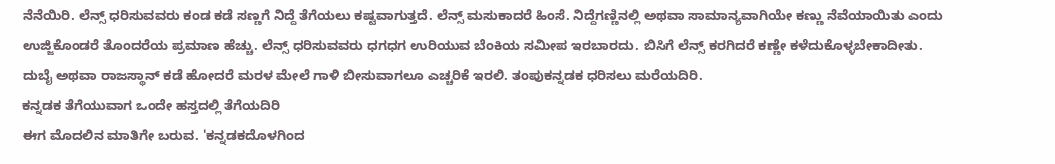ನೆನೆಯಿರಿ. ಲೆನ್ಸ್ ಧರಿಸುವವರು ಕಂಡ ಕಡೆ ಸಣ್ಣಗೆ ನಿದ್ದೆ ತೆಗೆಯಲು ಕಷ್ಟವಾಗುತ್ತದೆ. ಲೆನ್ಸ್ ಮಸುಕಾದರೆ ಹಿಂಸೆ. ನಿದ್ದೆಗಣ್ಣಿನಲ್ಲಿ ಅಥವಾ ಸಾಮಾನ್ಯವಾಗಿಯೇ ಕಣ್ಣು ನೆವೆಯಾಯಿತು ಎಂದು ಉಜ್ಜಿಕೊಂಡರೆ ತೊಂದರೆಯ ಪ್ರಮಾಣ ಹೆಚ್ಚು. ಲೆನ್ಸ್ ಧರಿಸುವವರು ಧಗಧಗ ಉರಿಯುವ ಬೆಂಕಿಯ ಸಮೀಪ ಇರಬಾರದು. ಬಿಸಿಗೆ ಲೆನ್ಸ್ ಕರಗಿದರೆ ಕಣ್ಣೇ ಕಳೆದುಕೊಳ್ಳಬೇಕಾದೀತು. ದುಬೈ ಅಥವಾ ರಾಜಸ್ಥಾನ್ ಕಡೆ ಹೋದರೆ ಮರಳ ಮೇಲೆ ಗಾಳಿ ಬೀಸುವಾಗಲೂ ಎಚ್ಚರಿಕೆ ಇರಲಿ. ತಂಪುಕನ್ನಡಕ ಧರಿಸಲು ಮರೆಯದಿರಿ.
ಕನ್ನಡಕ ತೆಗೆಯುವಾಗ ಒಂದೇ ಹಸ್ತದಲ್ಲಿ ತೆಗೆಯದಿರಿ
ಈಗ ಮೊದಲಿನ ಮಾತಿಗೇ ಬರುವ. 'ಕನ್ನಡಕದೊಳಗಿಂದ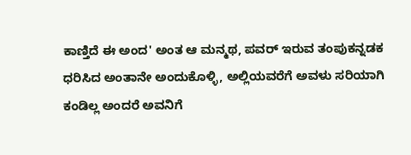ಕಾಣ್ತಿದೆ ಈ ಅಂದ' ಅಂತ ಆ ಮನ್ಮಥ, ಪವರ್ ಇರುವ ತಂಪುಕನ್ನಡಕ ಧರಿಸಿದ ಅಂತಾನೇ ಅಂದುಕೊಳ್ಳಿ, ಅಲ್ಲಿಯವರೆಗೆ ಅವಳು ಸರಿಯಾಗಿ ಕಂಡಿಲ್ಲ ಅಂದರೆ ಅವನಿಗೆ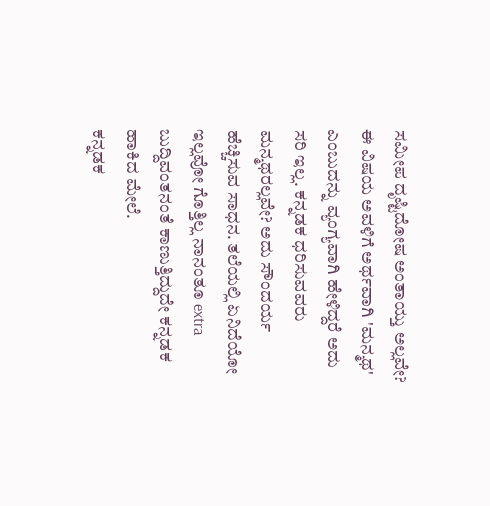ಸಮೀಪ ದೃಷ್ಟಿದೋಷ ಅಂತಾಯ್ತು ಅಲ್ಲವೇ? ಈ ವಿಷಯ ಅವಳಿಗೆ ಅರ್ಥವಾಗಿ 'ಮನ್ಮಥ' ಎಂಬುದನ್ನು ವ್ಯಂಗ್ಯವಾಗಿ ಹೇಳಿದ್ದರೆ ಅದು ಸರಿ ಇಲ್ಲ. ಕನ್ನಡಕ ಧರಿಸುವವರು ಮನ್ಮಥರಲ್ಲವೇ? ಅದು ಸೌಂದರ್ಯ ಹೆಚ್ಚಿಸುವ ಸಾಧನ. ತಲೆಯಲ್ಲಿ ಏನಿದೆಯೋ ಇಲ್ಲವೋ ಗೊತ್ತಿಲ್ಲ ನಾನಂತೂ extra ಬುದ್ದಿವಂತನಂತೆ ಕಾಣುತ್ತಿದ್ದುದೇ ಕನ್ನಡಕ ಹಾಕಿದ ಮೇಲೆ.
ಕನ್ನಡಕ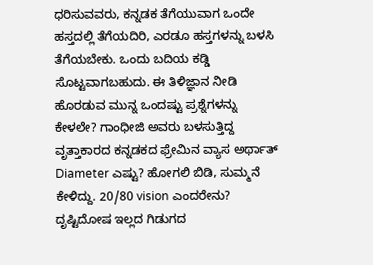ಧರಿಸುವವರು, ಕನ್ನಡಕ ತೆಗೆಯುವಾಗ ಒಂದೇ ಹಸ್ತದಲ್ಲಿ ತೆಗೆಯದಿರಿ, ಎರಡೂ ಹಸ್ತಗಳನ್ನು ಬಳಸಿ ತೆಗೆಯಬೇಕು. ಒಂದು ಬದಿಯ ಕಡ್ಡಿ ಸೊಟ್ಟವಾಗಬಹುದು. ಈ ತಿಳಿಜ್ಞಾನ ನೀಡಿ ಹೊರಡುವ ಮುನ್ನ ಒಂದಷ್ಟು ಪ್ರಶ್ನೆಗಳನ್ನು ಕೇಳಲೇ? ಗಾಂಧೀಜಿ ಅವರು ಬಳಸುತ್ತಿದ್ದ ವೃತ್ತಾಕಾರದ ಕನ್ನಡಕದ ಫ್ರೇಮಿನ ವ್ಯಾಸ ಅರ್ಥಾತ್ Diameter ಎಷ್ಟು? ಹೋಗಲಿ ಬಿಡಿ, ಸುಮ್ಮನೆ ಕೇಳಿದ್ದು. 20/80 vision ಎಂದರೇನು? ದೃಷ್ಟಿದೋಷ ಇಲ್ಲದ ಗಿಡುಗದ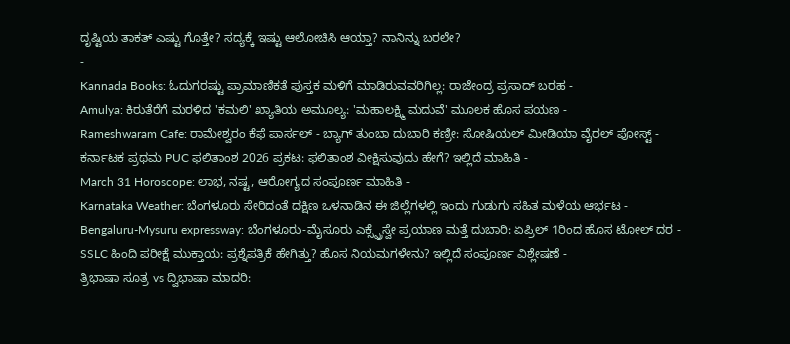ದೃಷ್ಟಿಯ ತಾಕತ್ ಎಷ್ಟು ಗೊತ್ತೇ? ಸದ್ಯಕ್ಕೆ ಇಷ್ಟು ಆಲೋಚಿಸಿ ಆಯ್ತಾ? ನಾನಿನ್ನು ಬರಲೇ?
-
Kannada Books: ಓದುಗರಷ್ಟು ಪ್ರಾಮಾಣಿಕತೆ ಪುಸ್ತಕ ಮಳಿಗೆ ಮಾಡಿರುವವರಿಗಿಲ್ಲ: ರಾಜೇಂದ್ರ ಪ್ರಸಾದ್ ಬರಹ -
Amulya: ಕಿರುತೆರೆಗೆ ಮರಳಿದ 'ಕಮಲಿ' ಖ್ಯಾತಿಯ ಅಮೂಲ್ಯ: 'ಮಹಾಲಕ್ಷ್ಮಿ ಮದುವೆ' ಮೂಲಕ ಹೊಸ ಪಯಣ -
Rameshwaram Cafe: ರಾಮೇಶ್ವರಂ ಕೆಫೆ ಪಾರ್ಸಲ್ - ಬ್ಯಾಗ್ ತುಂಬಾ ದುಬಾರಿ ಕಣ್ರೀ: ಸೋಷಿಯಲ್ ಮೀಡಿಯಾ ವೈರಲ್ ಪೋಸ್ಟ್ -
ಕರ್ನಾಟಕ ಪ್ರಥಮ PUC ಫಲಿತಾಂಶ 2026 ಪ್ರಕಟ: ಫಲಿತಾಂಶ ವೀಕ್ಷಿಸುವುದು ಹೇಗೆ? ಇಲ್ಲಿದೆ ಮಾಹಿತಿ -
March 31 Horoscope: ಲಾಭ, ನಷ್ಟ, ಆರೋಗ್ಯದ ಸಂಪೂರ್ಣ ಮಾಹಿತಿ -
Karnataka Weather: ಬೆಂಗಳೂರು ಸೇರಿದಂತೆ ದಕ್ಷಿಣ ಒಳನಾಡಿನ ಈ ಜಿಲ್ಲೆಗಳಲ್ಲಿ ಇಂದು ಗುಡುಗು ಸಹಿತ ಮಳೆಯ ಆರ್ಭಟ -
Bengaluru-Mysuru expressway: ಬೆಂಗಳೂರು-ಮೈಸೂರು ಎಕ್ಸ್ಪ್ರೆಸ್ವೇ ಪ್ರಯಾಣ ಮತ್ತೆ ದುಬಾರಿ: ಏಪ್ರಿಲ್ 1ರಿಂದ ಹೊಸ ಟೋಲ್ ದರ -
SSLC ಹಿಂದಿ ಪರೀಕ್ಷೆ ಮುಕ್ತಾಯ: ಪ್ರಶ್ನೆಪತ್ರಿಕೆ ಹೇಗಿತ್ತು? ಹೊಸ ನಿಯಮಗಳೇನು? ಇಲ್ಲಿದೆ ಸಂಪೂರ್ಣ ವಿಶ್ಲೇಷಣೆ -
ತ್ರಿಭಾಷಾ ಸೂತ್ರ vs ದ್ವಿಭಾಷಾ ಮಾದರಿ: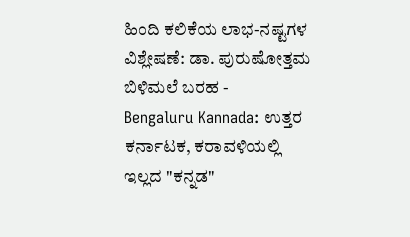ಹಿಂದಿ ಕಲಿಕೆಯ ಲಾಭ-ನಷ್ಟಗಳ ವಿಶ್ಲೇಷಣೆ: ಡಾ. ಪುರುಷೋತ್ತಮ ಬಿಳಿಮಲೆ ಬರಹ -
Bengaluru Kannada: ಉತ್ತರ ಕರ್ನಾಟಕ, ಕರಾವಳಿಯಲ್ಲಿ ಇಲ್ಲದ "ಕನ್ನಡ"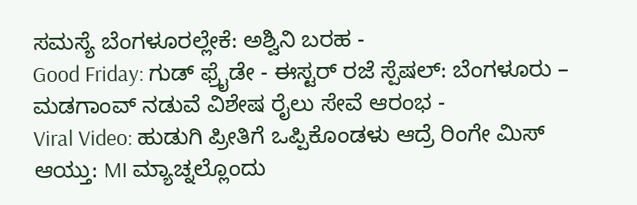ಸಮಸ್ಯೆ ಬೆಂಗಳೂರಲ್ಲೇಕೆ: ಅಶ್ವಿನಿ ಬರಹ -
Good Friday: ಗುಡ್ ಫ್ರೈಡೇ - ಈಸ್ಟರ್ ರಜೆ ಸ್ಪೆಷಲ್: ಬೆಂಗಳೂರು – ಮಡಗಾಂವ್ ನಡುವೆ ವಿಶೇಷ ರೈಲು ಸೇವೆ ಆರಂಭ -
Viral Video: ಹುಡುಗಿ ಪ್ರೀತಿಗೆ ಒಪ್ಪಿಕೊಂಡಳು ಆದ್ರೆ ರಿಂಗೇ ಮಿಸ್ ಆಯ್ತು: MI ಮ್ಯಾಚ್ನಲ್ಲೊಂದು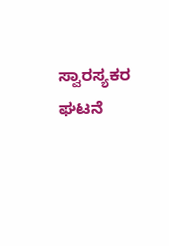ಸ್ವಾರಸ್ಯಕರ ಘಟನೆ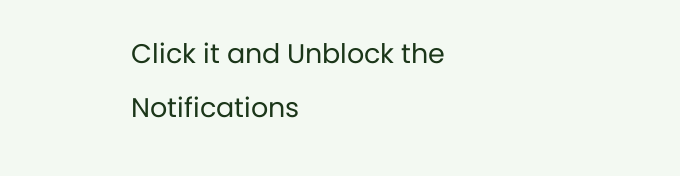Click it and Unblock the Notifications